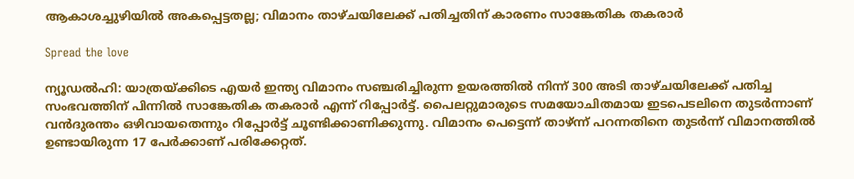ആകാശച്ചുഴിയില്‍ അകപ്പെട്ടതല്ല; വിമാനം താഴ്ചയിലേക്ക് പതിച്ചതിന് കാരണം സാങ്കേതിക തകരാര്‍

Spread the love

ന്യൂഡല്‍ഹി: യാത്രയ്ക്കിടെ എയര്‍ ഇന്ത്യ വിമാനം സഞ്ചരിച്ചിരുന്ന ഉയരത്തില്‍ നിന്ന് 300 അടി താഴ്ചയിലേക്ക് പതിച്ച സംഭവത്തിന് പിന്നില്‍ സാങ്കേതിക തകരാര്‍ എന്ന് റിപ്പോര്‍ട്ട്. പൈലറ്റുമാരുടെ സമയോചിതമായ ഇടപെടലിനെ തുടര്‍ന്നാണ് വന്‍ദുരന്തം ഒഴിവായതെന്നും റിപ്പോര്‍ട്ട് ചൂണ്ടിക്കാണിക്കുന്നു. വിമാനം പെട്ടെന്ന് താഴ്ന്ന് പറന്നതിനെ തുടര്‍ന്ന് വിമാനത്തില്‍ ഉണ്ടായിരുന്ന 17 പേര്‍ക്കാണ് പരിക്കേറ്റത്.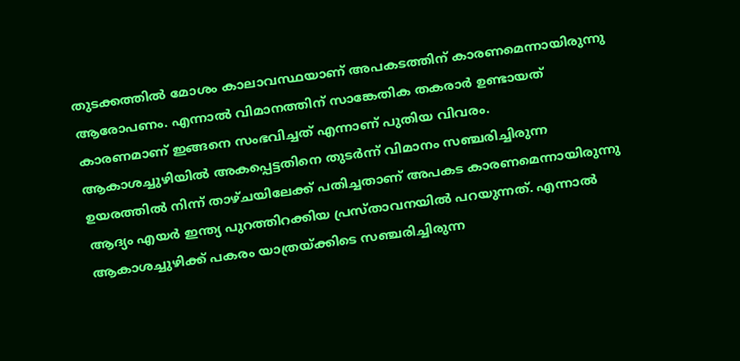തുടക്കത്തില്‍ മോശം കാലാവസ്ഥയാണ് അപകടത്തിന് കാരണമെന്നായിരുന്നു ആരോപണം. എന്നാല്‍ വിമാനത്തിന് സാങ്കേതിക തകരാര്‍ ഉണ്ടായത് കാരണമാണ് ഇങ്ങനെ സംഭവിച്ചത് എന്നാണ് പുതിയ വിവരം. ആകാശച്ചുഴിയില്‍ അകപ്പെട്ടതിനെ തുടര്‍ന്ന് വിമാനം സഞ്ചരിച്ചിരുന്ന ഉയരത്തില്‍ നിന്ന് താഴ്ചയിലേക്ക് പതിച്ചതാണ് അപകട കാരണമെന്നായിരുന്നു ആദ്യം എയര്‍ ഇന്ത്യ പുറത്തിറക്കിയ പ്രസ്താവനയില്‍ പറയുന്നത്. എന്നാല്‍ ആകാശച്ചുഴിക്ക് പകരം യാത്രയ്ക്കിടെ സഞ്ചരിച്ചിരുന്ന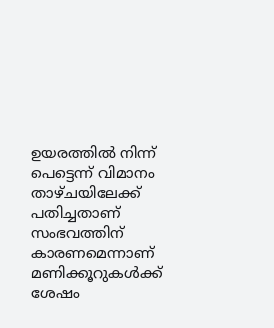ഉയരത്തില്‍ നിന്ന് പെട്ടെന്ന് വിമാനം താഴ്ചയിലേക്ക് പതിച്ചതാണ് സംഭവത്തിന് കാരണമെന്നാണ് മണിക്കൂറുകള്‍ക്ക് ശേഷം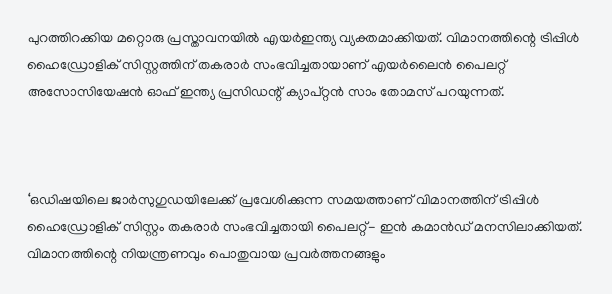പുറത്തിറക്കിയ മറ്റൊരു പ്രസ്താവനയില്‍ എയര്‍ഇന്ത്യ വ്യക്തമാക്കിയത്. വിമാനത്തിന്റെ ട്രിപ്പിള്‍ ഹൈഡ്രോളിക് സിസ്റ്റത്തിന് തകരാര്‍ സംഭവിച്ചതായാണ് എയര്‍ലൈന്‍ പൈലറ്റ് അസോസിയേഷന്‍ ഓഫ് ഇന്ത്യ പ്രസിഡന്റ് ക്യാപ്റ്റന്‍ സാം തോമസ് പറയുന്നത്.



‘ഒഡിഷയിലെ ജാര്‍സുഗുഡയിലേക്ക് പ്രവേശിക്കുന്ന സമയത്താണ് വിമാനത്തിന് ട്രിപ്പിള്‍ ഹൈഡ്രോളിക് സിസ്റ്റം തകരാര്‍ സംഭവിച്ചതായി പൈലറ്റ്- ഇന്‍ കമാന്‍ഡ് മനസിലാക്കിയത്. വിമാനത്തിന്റെ നിയന്ത്രണവും പൊതുവായ പ്രവര്‍ത്തനങ്ങളും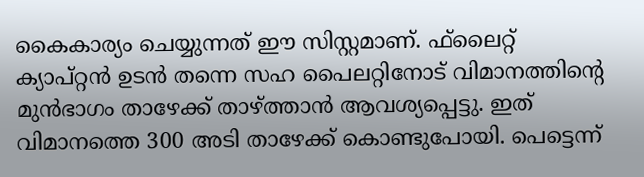കൈകാര്യം ചെയ്യുന്നത് ഈ സിസ്റ്റമാണ്. ഫ്‌ലൈറ്റ് ക്യാപ്റ്റന്‍ ഉടന്‍ തന്നെ സഹ പൈലറ്റിനോട് വിമാനത്തിന്റെ മുന്‍ഭാഗം താഴേക്ക് താഴ്ത്താന്‍ ആവശ്യപ്പെട്ടു. ഇത് വിമാനത്തെ 300 അടി താഴേക്ക് കൊണ്ടുപോയി. പെട്ടെന്ന്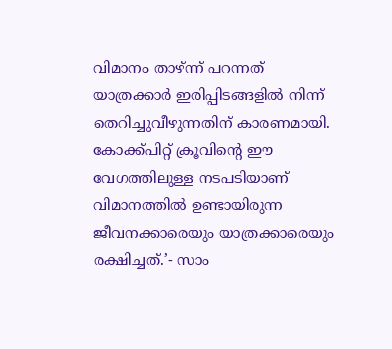വിമാനം താഴ്ന്ന് പറന്നത് യാത്രക്കാര്‍ ഇരിപ്പിടങ്ങളില്‍ നിന്ന് തെറിച്ചുവീഴുന്നതിന് കാരണമായി. കോക്ക്പിറ്റ് ക്രൂവിന്റെ ഈ വേഗത്തിലുള്ള നടപടിയാണ് വിമാനത്തില്‍ ഉണ്ടായിരുന്ന ജീവനക്കാരെയും യാത്രക്കാരെയും രക്ഷിച്ചത്.’- സാം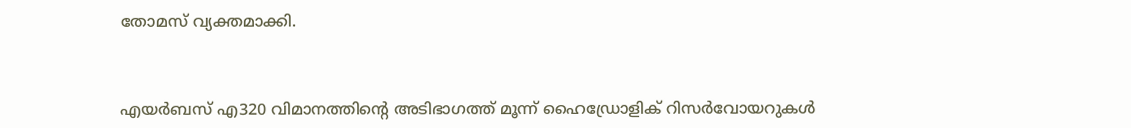തോമസ് വ്യക്തമാക്കി.



എയര്‍ബസ് എ320 വിമാനത്തിന്റെ അടിഭാഗത്ത് മൂന്ന് ഹൈഡ്രോളിക് റിസര്‍വോയറുകള്‍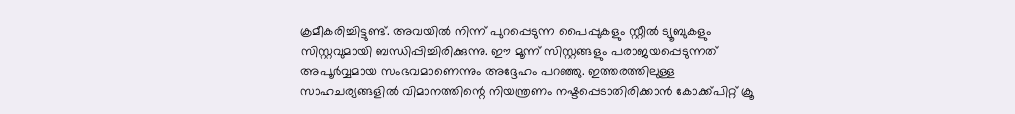ക്രമീകരിച്ചിട്ടുണ്ട്. അവയില്‍ നിന്ന് പുറപ്പെടുന്ന പൈപ്പുകളും സ്റ്റീല്‍ ട്യൂബുകളും സിസ്റ്റവുമായി ബന്ധിപ്പിച്ചിരിക്കുന്നു. ഈ മൂന്ന് സിസ്റ്റങ്ങളും പരാജയപ്പെടുന്നത് അപൂര്‍വ്വമായ സംഭവമാണെന്നും അദ്ദേഹം പറഞ്ഞു. ഇത്തരത്തിലുള്ള സാഹചര്യങ്ങളില്‍ വിമാനത്തിന്റെ നിയന്ത്രണം നഷ്ടപ്പെടാതിരിക്കാന്‍ കോക്ക്പിറ്റ് ക്രൂ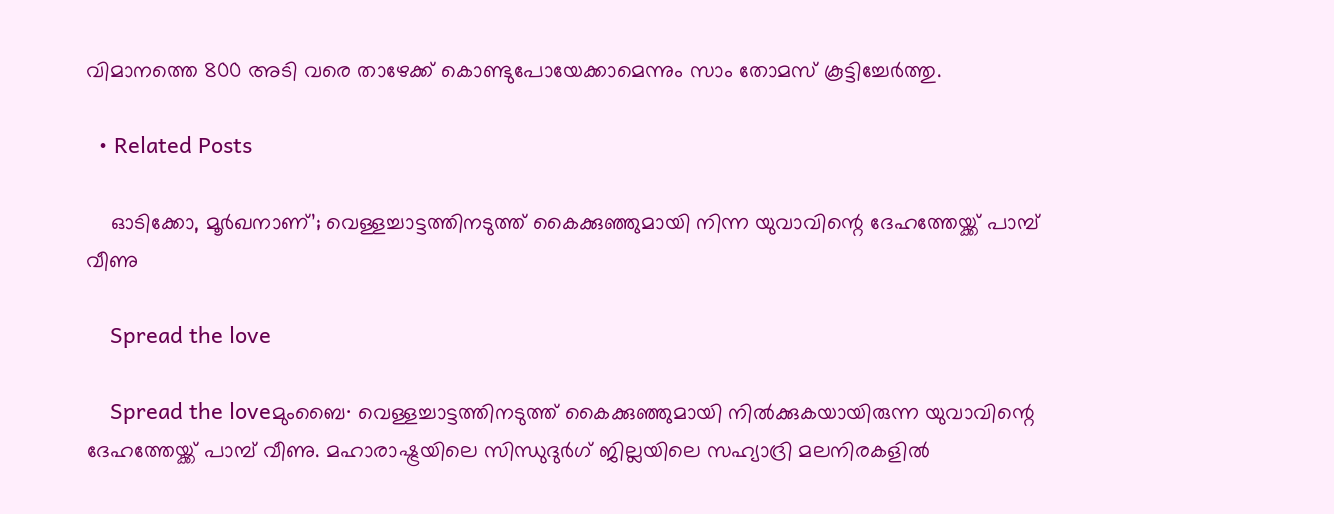വിമാനത്തെ 800 അടി വരെ താഴേക്ക് കൊണ്ടുപോയേക്കാമെന്നും സാം തോമസ് കൂട്ടിച്ചേര്‍ത്തു.

  • Related Posts

    ഓടിക്കോ, മൂർഖനാണ്’; വെള്ളച്ചാട്ടത്തിനടുത്ത് കൈക്കുഞ്ഞുമായി നിന്ന യുവാവിന്റെ ദേഹത്തേയ്ക്ക് പാമ്പ് വീണു

    Spread the love

    Spread the loveമുംബൈ∙ വെള്ളച്ചാട്ടത്തിനടുത്ത് കൈക്കുഞ്ഞുമായി നിൽക്കുകയായിരുന്ന യുവാവിന്റെ ദേഹത്തേയ്ക്ക് പാമ്പ് വീണു. മഹാരാഷ്ട്രയിലെ സിന്ധുദുർഗ് ജില്ലയിലെ സഹ്യാദ്രി മലനിരകളിൽ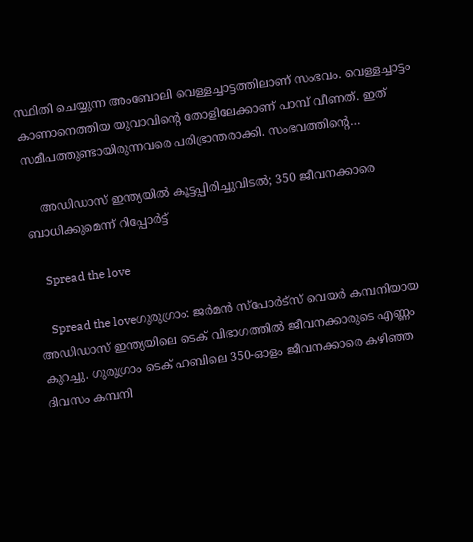സ്ഥിതി ചെയ്യുന്ന അംബോലി വെള്ളച്ചാട്ടത്തിലാണ് സംഭവം. വെള്ളച്ചാട്ടം കാണാനെത്തിയ യുവാവിന്റെ തോളിലേക്കാണ് പാമ്പ് വീണത്. ഇത് സമീപത്തുണ്ടായിരുന്നവരെ പരിഭ്രാന്തരാക്കി. സംഭവത്തിന്റെ…

    അഡിഡാസ് ഇന്ത്യയില്‍ കൂട്ടപ്പിരിച്ചുവിടല്‍; 350 ജീവനക്കാരെ ബാധിക്കുമെന്ന് റിപ്പോര്‍ട്ട്

    Spread the love

    Spread the loveഗുരുഗ്രാം: ജര്‍മന്‍ സ്‌പോര്‍ട്‌സ് വെയര്‍ കമ്പനിയായ അഡിഡാസ് ഇന്ത്യയിലെ ടെക് വിഭാഗത്തില്‍ ജീവനക്കാരുടെ എണ്ണം കുറച്ചു. ഗുരുഗ്രാം ടെക് ഹബിലെ 350-ഓളം ജീവനക്കാരെ കഴിഞ്ഞ ദിവസം കമ്പനി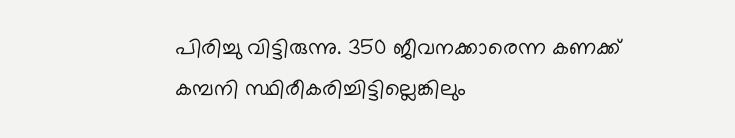പിരിച്ചു വിട്ടിരുന്നു. 350 ജീവനക്കാരെന്ന കണക്ക് കമ്പനി സ്ഥിരീകരിച്ചിട്ടില്ലെങ്കിലും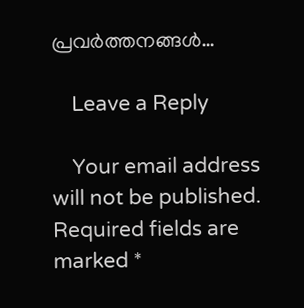പ്രവര്‍ത്തനങ്ങള്‍…

    Leave a Reply

    Your email address will not be published. Required fields are marked *